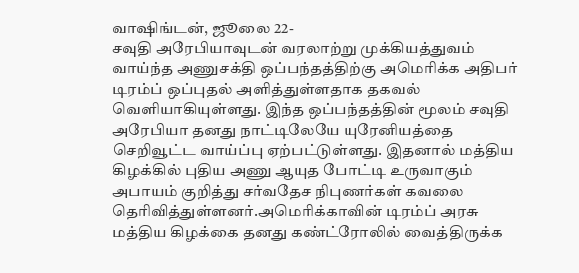வாஷிங்டன், ஜூலை 22-
சவுதி அரேபியாவுடன் வரலாற்று முக்கியத்துவம் வாய்ந்த அணுசக்தி ஒப்பந்தத்திற்கு அமெரிக்க அதிபர் டிரம்ப் ஒப்புதல் அளித்துள்ளதாக தகவல் வெளியாகியுள்ளது. இந்த ஒப்பந்தத்தின் மூலம் சவுதி அரேபியா தனது நாட்டிலேயே யுரேனியத்தை செறிவூட்ட வாய்ப்பு ஏற்பட்டுள்ளது. இதனால் மத்திய கிழக்கில் புதிய அணு ஆயுத போட்டி உருவாகும் அபாயம் குறித்து சர்வதேச நிபுணர்கள் கவலை தெரிவித்துள்ளனர்.அமெரிக்காவின் டிரம்ப் அரசு மத்திய கிழக்கை தனது கண்ட்ரோலில் வைத்திருக்க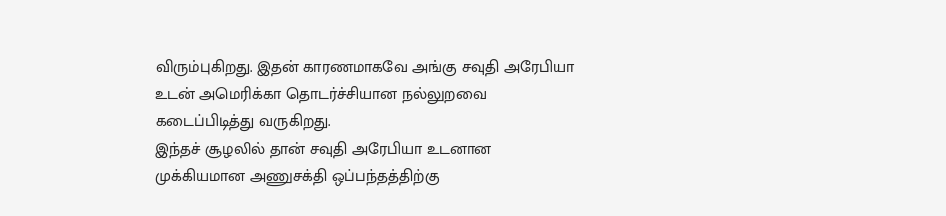விரும்புகிறது. இதன் காரணமாகவே அங்கு சவுதி அரேபியா உடன் அமெரிக்கா தொடர்ச்சியான நல்லுறவை கடைப்பிடித்து வருகிறது.
இந்தச் சூழலில் தான் சவுதி அரேபியா உடனான முக்கியமான அணுசக்தி ஒப்பந்தத்திற்கு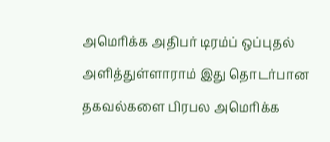அமெரிக்க அதிபர் டிரம்ப் ஒப்புதல் அளித்துள்ளாராம் இது தொடர்பான தகவல்களை பிரபல அமெரிக்க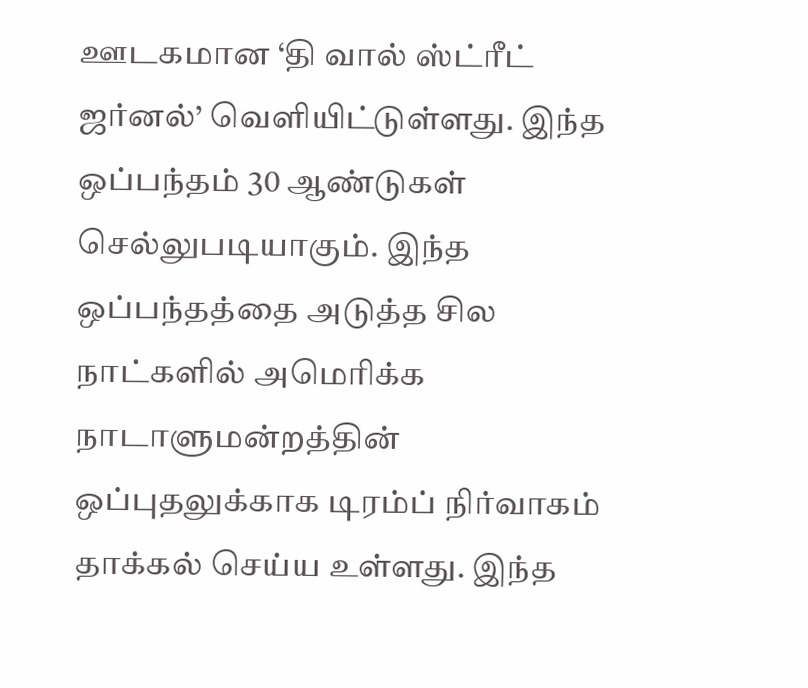ஊடகமான ‘தி வால் ஸ்ட்ரீட் ஜர்னல்’ வெளியிட்டுள்ளது. இந்த ஒப்பந்தம் 30 ஆண்டுகள் செல்லுபடியாகும். இந்த ஒப்பந்தத்தை அடுத்த சில நாட்களில் அமெரிக்க நாடாளுமன்றத்தின் ஒப்புதலுக்காக டிரம்ப் நிர்வாகம் தாக்கல் செய்ய உள்ளது. இந்த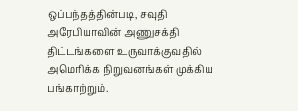ஒப்பந்தத்தின்படி, சவுதி அரேபியாவின் அணுசக்தி திட்டங்களை உருவாக்குவதில் அமெரிக்க நிறுவனங்கள் முக்கிய பங்காற்றும்.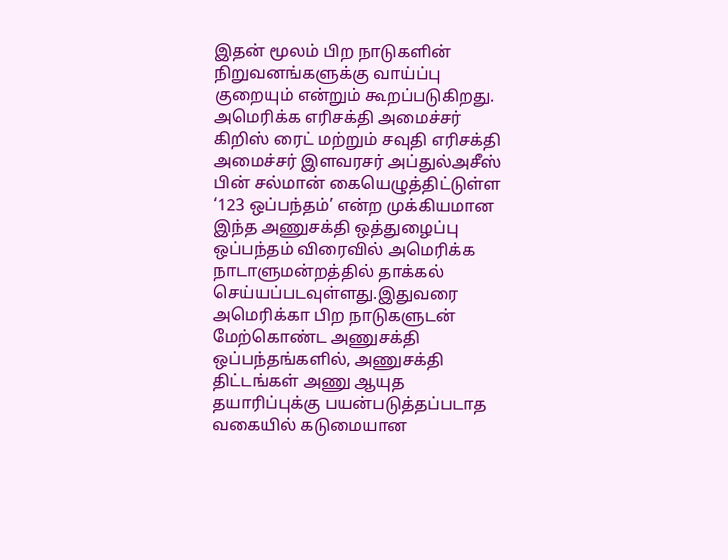இதன் மூலம் பிற நாடுகளின் நிறுவனங்களுக்கு வாய்ப்பு குறையும் என்றும் கூறப்படுகிறது.
அமெரிக்க எரிசக்தி அமைச்சர் கிறிஸ் ரைட் மற்றும் சவுதி எரிசக்தி அமைச்சர் இளவரசர் அப்துல்அசீஸ் பின் சல்மான் கையெழுத்திட்டுள்ள ‘123 ஒப்பந்தம்’ என்ற முக்கியமான இந்த அணுசக்தி ஒத்துழைப்பு ஒப்பந்தம் விரைவில் அமெரிக்க நாடாளுமன்றத்தில் தாக்கல் செய்யப்படவுள்ளது.இதுவரை அமெரிக்கா பிற நாடுகளுடன் மேற்கொண்ட அணுசக்தி ஒப்பந்தங்களில், அணுசக்தி திட்டங்கள் அணு ஆயுத தயாரிப்புக்கு பயன்படுத்தப்படாத வகையில் கடுமையான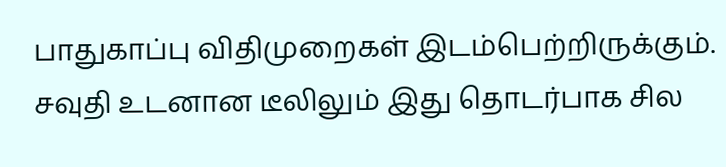பாதுகாப்பு விதிமுறைகள் இடம்பெற்றிருக்கும். சவுதி உடனான டீலிலும் இது தொடர்பாக சில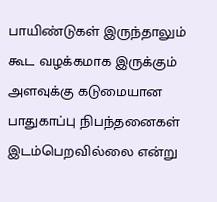பாயிண்டுகள் இருந்தாலும் கூட வழக்கமாக இருக்கும் அளவுக்கு கடுமையான பாதுகாப்பு நிபந்தனைகள் இடம்பெறவில்லை என்று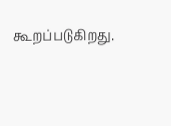கூறப்படுகிறது.